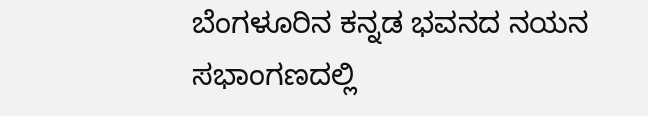ಬೆಂಗಳೂರಿನ ಕನ್ನಡ ಭವನದ ನಯನ ಸಭಾಂಗಣದಲ್ಲಿ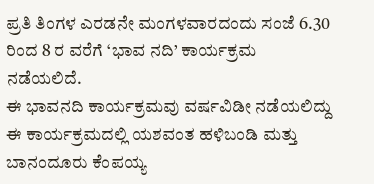ಪ್ರತಿ ತಿಂಗಳ ಎರಡನೇ ಮಂಗಳವಾರದಂದು ಸಂಜೆ 6.30 ರಿಂದ 8 ರ ವರೆಗೆ ‘ಭಾವ ನದಿ’ ಕಾರ್ಯಕ್ರಮ ನಡೆಯಲಿದೆ.
ಈ ಭಾವನದಿ ಕಾರ್ಯಕ್ರಮವು ವರ್ಷವಿಡೀ ನಡೆಯಲಿದ್ದು ಈ ಕಾರ್ಯಕ್ರಮದಲ್ಲಿ ಯಶವಂತ ಹಳಿಬಂಡಿ ಮತ್ತು ಬಾನಂದೂರು ಕೆಂಪಯ್ಯ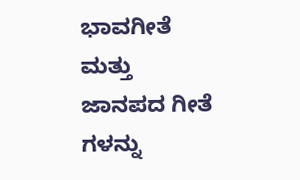ಭಾವಗೀತೆ ಮತ್ತು ಜಾನಪದ ಗೀತೆ ಗಳನ್ನು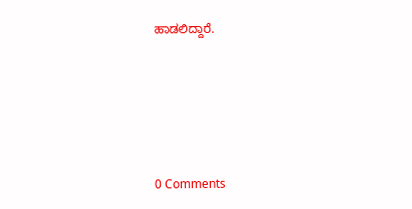ಹಾಡಲಿದ್ದಾರೆ.







0 Comments